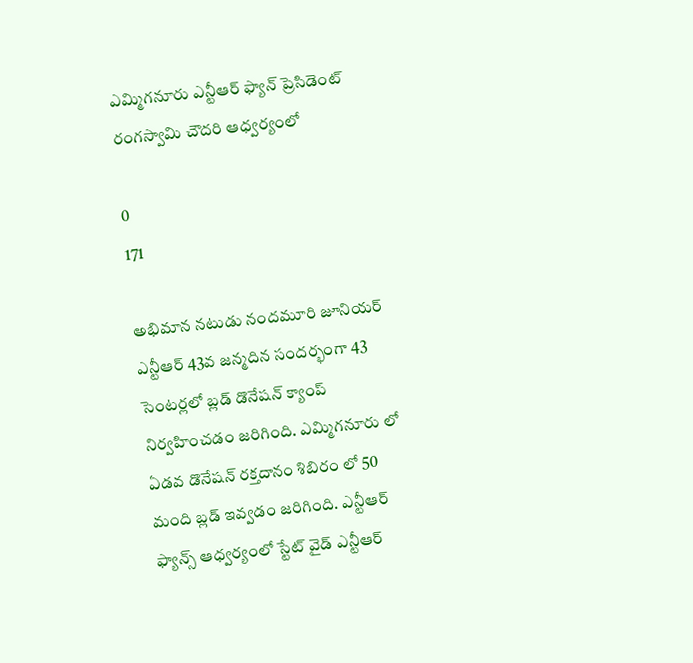ఎమ్మిగనూరు ఎన్టీఆర్ ఫ్యాన్ ప్రెసిడెంట్ రంగస్వామి చౌదరి ఆధ్వర్యంలో

0
171

అభిమాన నటుడు నందమూరి జూనియర్ ఎన్టీఆర్ 43వ జన్మదిన సందర్భంగా 43 సెంటర్లలో బ్లడ్ డొనేషన్ క్యాంప్ నిర్వహించడం జరిగింది. ఎమ్మిగనూరు లో ఏడవ డొనేషన్ రక్తదానం శిబిరం లో 50 మంది బ్లడ్ ఇవ్వడం జరిగింది. ఎన్టీఆర్ ఫ్యాన్స్ ఆధ్వర్యంలో స్టేట్ వైడ్ ఎన్టీఆర్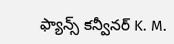ఫ్యాన్స్ కన్వీనర్ K. M.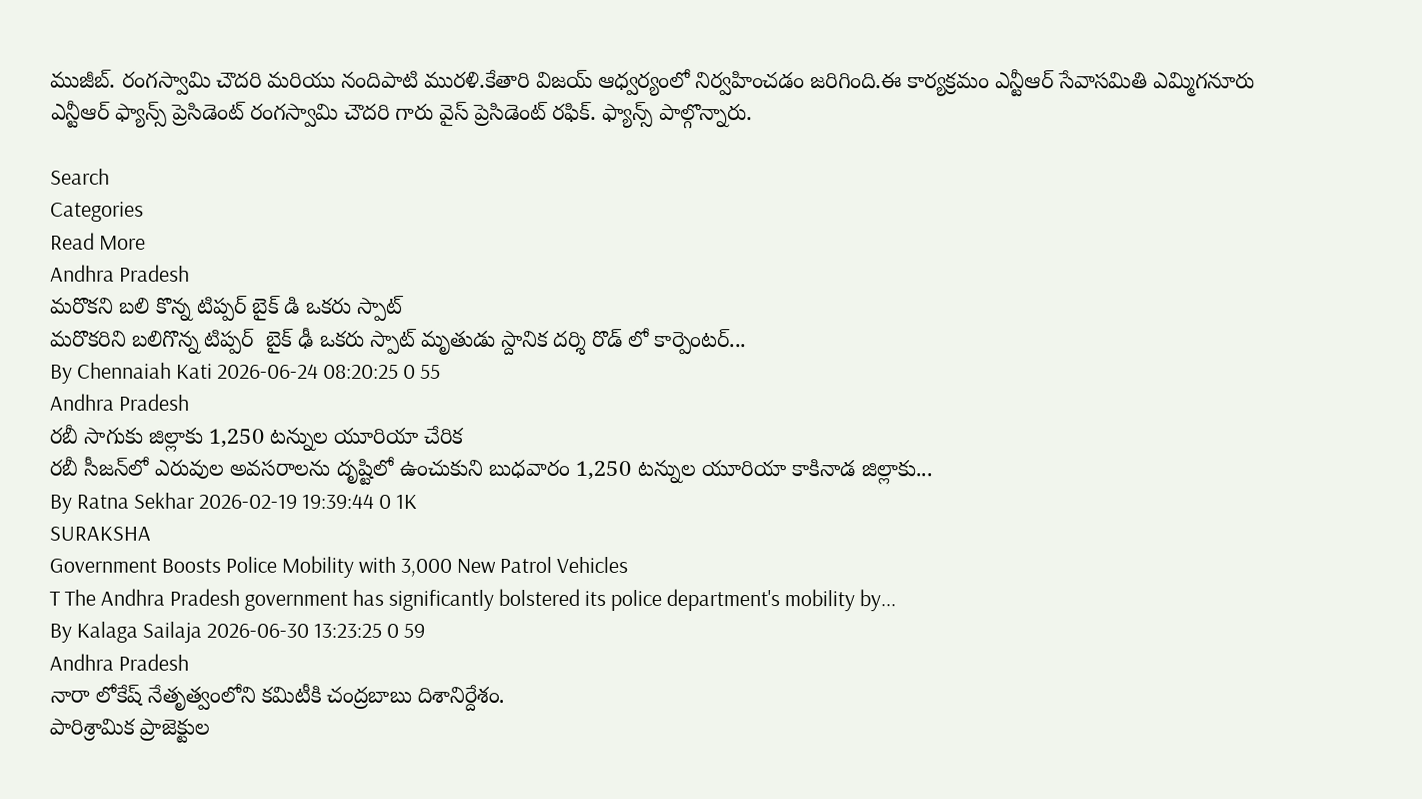ముజీబ్. రంగస్వామి చౌదరి మరియు నందిపాటి మురళి.కేతారి విజయ్ ఆధ్వర్యంలో నిర్వహించడం జరిగింది.ఈ కార్యక్రమం ఎన్టీఆర్ సేవాసమితి ఎమ్మిగనూరు ఎన్టీఆర్ ఫ్యాన్స్ ప్రెసిడెంట్ రంగస్వామి చౌదరి గారు వైస్ ప్రెసిడెంట్ రఫిక్. ఫ్యాన్స్ పాల్గొన్నారు.

Search
Categories
Read More
Andhra Pradesh
మరొకని బలి కొన్న టిప్పర్ బైక్ డి ఒకరు స్పాట్
మరొకరిని బలిగొన్న టిప్పర్  బైక్ ఢీ ఒకరు స్పాట్ మృతుడు స్దానిక దర్శి రొడ్ లో కార్పెంటర్...
By Chennaiah Kati 2026-06-24 08:20:25 0 55
Andhra Pradesh
రబీ సాగుకు జిల్లాకు 1,250 టన్నుల యూరియా చేరిక
రబీ సీజన్‌లో ఎరువుల అవసరాలను దృష్టిలో ఉంచుకుని బుధవారం 1,250 టన్నుల యూరియా కాకినాడ జిల్లాకు...
By Ratna Sekhar 2026-02-19 19:39:44 0 1K
SURAKSHA
Government Boosts Police Mobility with 3,000 New Patrol Vehicles
T The Andhra Pradesh government has significantly bolstered its police department's mobility by...
By Kalaga Sailaja 2026-06-30 13:23:25 0 59
Andhra Pradesh
నారా లోకేష్ నేతృత్వంలోని కమిటీకి చంద్రబాబు దిశానిర్దేశం.
పారిశ్రామిక ప్రాజెక్టుల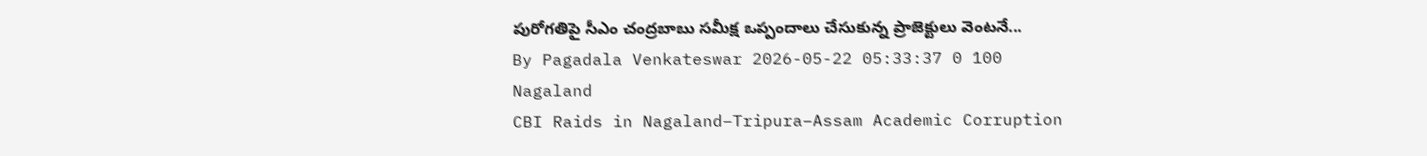పురోగతిపై సీఎం చంద్రబాబు సమీక్ష ఒప్పందాలు చేసుకున్న ప్రాజెక్టులు వెంటనే...
By Pagadala Venkateswar 2026-05-22 05:33:37 0 100
Nagaland
CBI Raids in Nagaland–Tripura–Assam Academic Corruption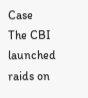Case
The CBI launched raids on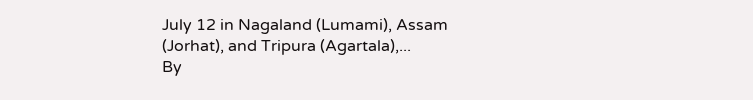July 12 in Nagaland (Lumami), Assam (Jorhat), and Tripura (Agartala),...
By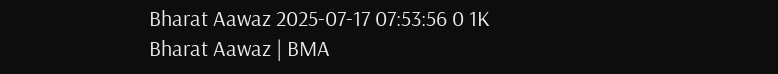Bharat Aawaz 2025-07-17 07:53:56 0 1K
Bharat Aawaz | BMA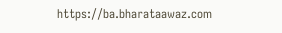https://ba.bharataawaz.com